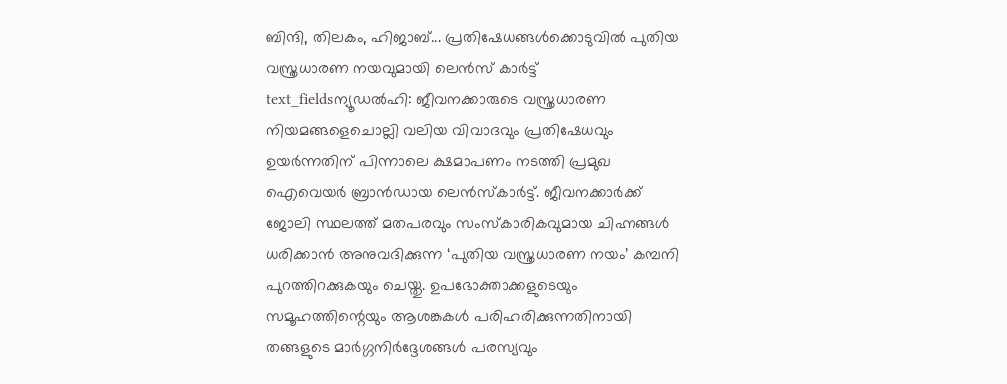ബിന്ദി, തിലകം, ഹിജാബ്... പ്രതിഷേധങ്ങൾക്കൊടുവിൽ പുതിയ വസ്ത്രധാരണ നയവുമായി ലെൻസ് കാർട്ട്
text_fieldsന്യൂഡൽഹി: ജീവനക്കാരുടെ വസ്ത്രധാരണ നിയമങ്ങളെചൊല്ലി വലിയ വിവാദവും പ്രതിഷേധവും ഉയർന്നതിന് പിന്നാലെ ക്ഷമാപണം നടത്തി പ്രമുഖ ഐവെയർ ബ്രാൻഡായ ലെൻസ്കാർട്ട്. ജീവനക്കാർക്ക് ജോലി സ്ഥലത്ത് മതപരവും സംസ്കാരികവുമായ ചിഹ്നങ്ങൾ ധരിക്കാൻ അനുവദിക്കുന്ന ‘പുതിയ വസ്ത്രധാരണ നയം’ കമ്പനി പുറത്തിറക്കുകയും ചെയ്തു. ഉപഭോക്താക്കളുടെയും സമൂഹത്തിന്റെയും ആശങ്കകൾ പരിഹരിക്കുന്നതിനായി തങ്ങളുടെ മാർഗ്ഗനിർദ്ദേശങ്ങൾ പരസ്യവും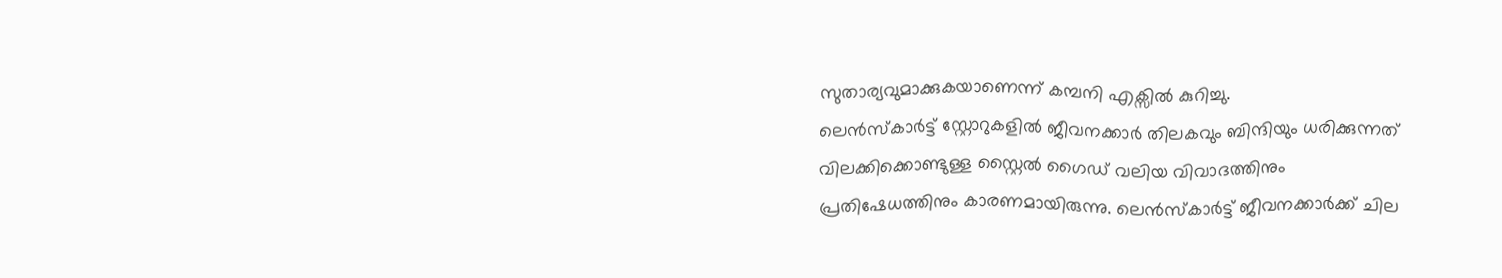സുതാര്യവുമാക്കുകയാണെന്ന് കമ്പനി എക്സിൽ കുറിച്ചു.
ലെൻസ്കാർട്ട് സ്റ്റോറുകളിൽ ജീവനക്കാർ തിലകവും ബിന്ദിയും ധരിക്കുന്നത് വിലക്കിക്കൊണ്ടുള്ള സ്റ്റൈൽ ഗൈഡ് വലിയ വിവാദത്തിനും പ്രതിഷേധത്തിനും കാരണമായിരുന്നു. ലെൻസ്കാർട്ട് ജീവനക്കാർക്ക് ചില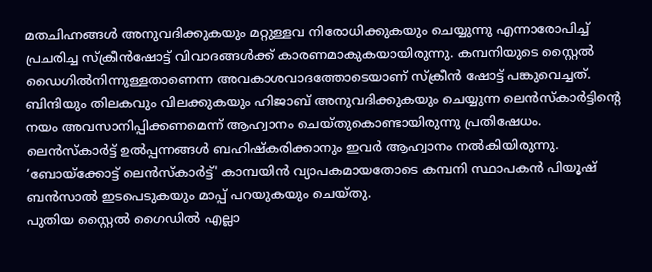മതചിഹ്നങ്ങൾ അനുവദിക്കുകയും മറ്റുള്ളവ നിരോധിക്കുകയും ചെയ്യുന്നു എന്നാരോപിച്ച് പ്രചരിച്ച സ്ക്രീൻഷോട്ട് വിവാദങ്ങൾക്ക് കാരണമാകുകയായിരുന്നു. കമ്പനിയുടെ സ്റ്റൈൽ ഡൈഗിൽനിന്നുള്ളതാണെന്ന അവകാശവാദത്തോടെയാണ് സ്ക്രീൻ ഷോട്ട് പങ്കുവെച്ചത്.
ബിന്ദിയും തിലകവും വിലക്കുകയും ഹിജാബ് അനുവദിക്കുകയും ചെയ്യുന്ന ലെൻസ്കാർട്ടിന്റെ നയം അവസാനിപ്പിക്കണമെന്ന് ആഹ്വാനം ചെയ്തുകൊണ്ടായിരുന്നു പ്രതിഷേധം. ലെൻസ്കാർട്ട് ഉൽപ്പന്നങ്ങൾ ബഹിഷ്കരിക്കാനും ഇവർ ആഹ്വാനം നൽകിയിരുന്നു. ‘ബോയ്ക്കോട്ട് ലെൻസ്കാർട്ട്' കാമ്പയിൻ വ്യാപകമായതോടെ കമ്പനി സ്ഥാപകൻ പിയൂഷ് ബൻസാൽ ഇടപെടുകയും മാപ്പ് പറയുകയും ചെയ്തു.
പുതിയ സ്റ്റൈൽ ഗൈഡിൽ എല്ലാ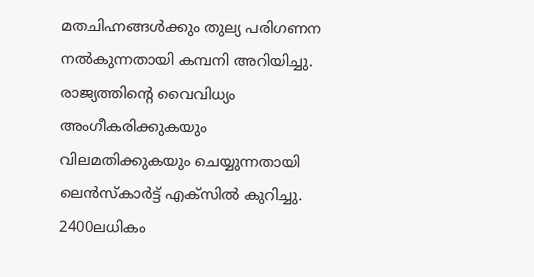മതചിഹ്നങ്ങൾക്കും തുല്യ പരിഗണന നൽകുന്നതായി കമ്പനി അറിയിച്ചു. രാജ്യത്തിന്റെ വൈവിധ്യം അംഗീകരിക്കുകയും വിലമതിക്കുകയും ചെയ്യുന്നതായി ലെൻസ്കാർട്ട് എക്സിൽ കുറിച്ചു. 2400ലധികം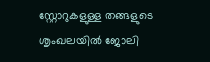സ്റ്റോറുകളുള്ള തങ്ങളുടെ ശൃംഖലയിൽ ജോലി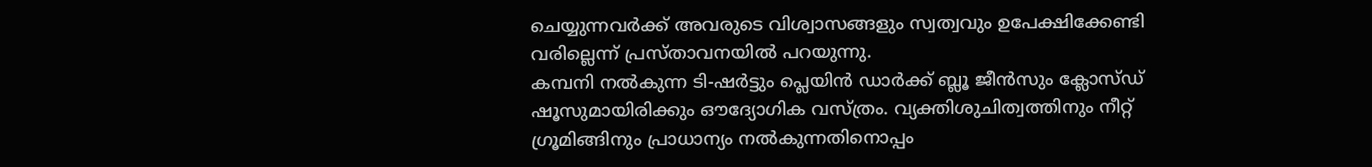ചെയ്യുന്നവർക്ക് അവരുടെ വിശ്വാസങ്ങളും സ്വത്വവും ഉപേക്ഷിക്കേണ്ടി വരില്ലെന്ന് പ്രസ്താവനയിൽ പറയുന്നു.
കമ്പനി നൽകുന്ന ടി-ഷർട്ടും പ്ലെയിൻ ഡാർക്ക് ബ്ലൂ ജീൻസും ക്ലോസ്ഡ് ഷൂസുമായിരിക്കും ഔദ്യോഗിക വസ്ത്രം. വ്യക്തിശുചിത്വത്തിനും നീറ്റ് ഗ്രൂമിങ്ങിനും പ്രാധാന്യം നൽകുന്നതിനൊപ്പം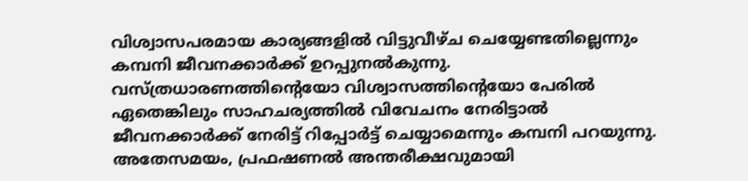വിശ്വാസപരമായ കാര്യങ്ങളിൽ വിട്ടുവീഴ്ച ചെയ്യേണ്ടതില്ലെന്നും കമ്പനി ജീവനക്കാർക്ക് ഉറപ്പുനൽകുന്നു. വസ്ത്രധാരണത്തിന്റെയോ വിശ്വാസത്തിന്റെയോ പേരിൽ ഏതെങ്കിലും സാഹചര്യത്തിൽ വിവേചനം നേരിട്ടാൽ ജീവനക്കാർക്ക് നേരിട്ട് റിപ്പോർട്ട് ചെയ്യാമെന്നും കമ്പനി പറയുന്നു. അതേസമയം, പ്രഫഷണൽ അന്തരീക്ഷവുമായി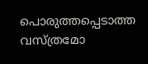പൊരുത്തപ്പെടാത്ത വസ്ത്രമോ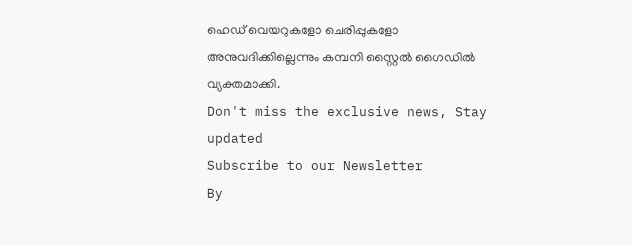ഹെഡ് വെയറുകളോ ചെരിപ്പുകളോ അനുവദിക്കില്ലെന്നും കമ്പനി സ്റ്റൈൽ ഗൈഡിൽ വ്യക്തമാക്കി.
Don't miss the exclusive news, Stay updated
Subscribe to our Newsletter
By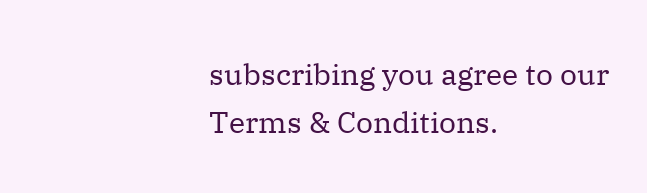subscribing you agree to our Terms & Conditions.